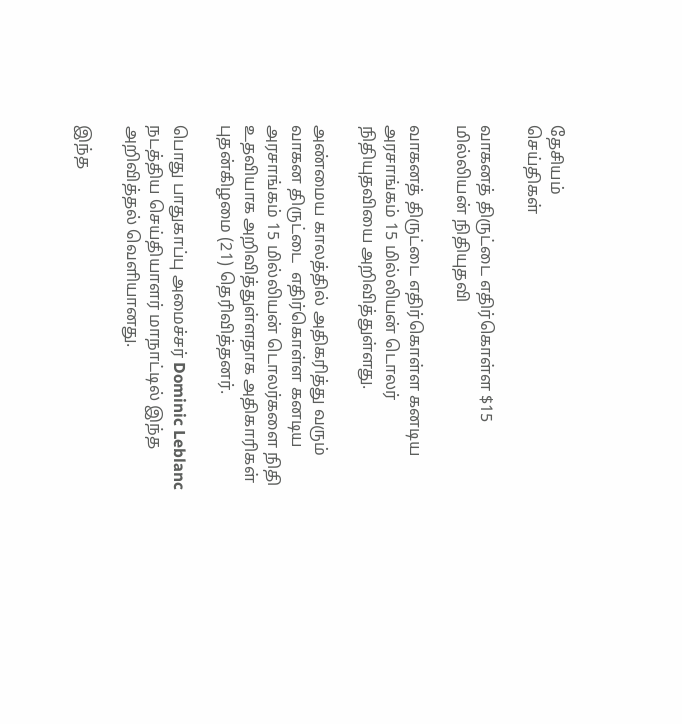தேசியம்
செய்திகள்

வாகனத் திருட்டை எதிர்கொள்ள $15 மில்லியன் நிதியுதவி

வாகனத் திருட்டை எதிர்கொள்ள கனடிய அரசாங்கம் 15 மில்லியன் டொலர் நிதியுதவியை அறிவித்துள்ளது.

அண்மைய காலத்தில் அதிகரித்து வரும் வாகன திருட்டை  எதிர்கொள்ள கனடிய அரசாங்கம் 15 மில்லியன் டொலர்களை நிதி உதவியாக அறிவித்துள்ளதாக அதிகாரிகள் புதன்கிழமை (21) தெரிவித்தனர்.

பொது பாதுகாப்பு அமைச்சர் Dominic Leblanc நடத்திய செய்தியாளர் மாநாட்டில் இந்த அறிவித்தல் வெளியானது.

இந்த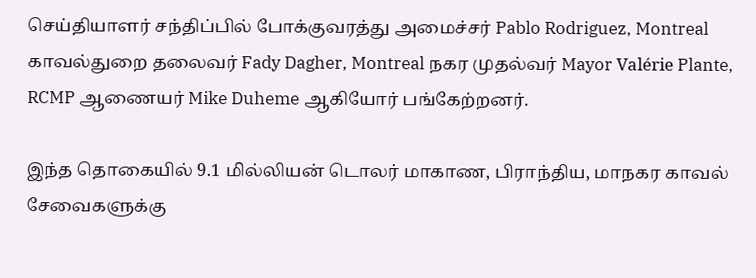செய்தியாளர் சந்திப்பில் போக்குவரத்து அமைச்சர் Pablo Rodriguez, Montreal  காவல்துறை தலைவர் Fady Dagher, Montreal நகர முதல்வர் Mayor Valérie Plante, RCMP ஆணையர் Mike Duheme ஆகியோர் பங்கேற்றனர்.

இந்த தொகையில் 9.1 மில்லியன் டொலர் மாகாண, பிராந்திய, மாநகர காவல் சேவைகளுக்கு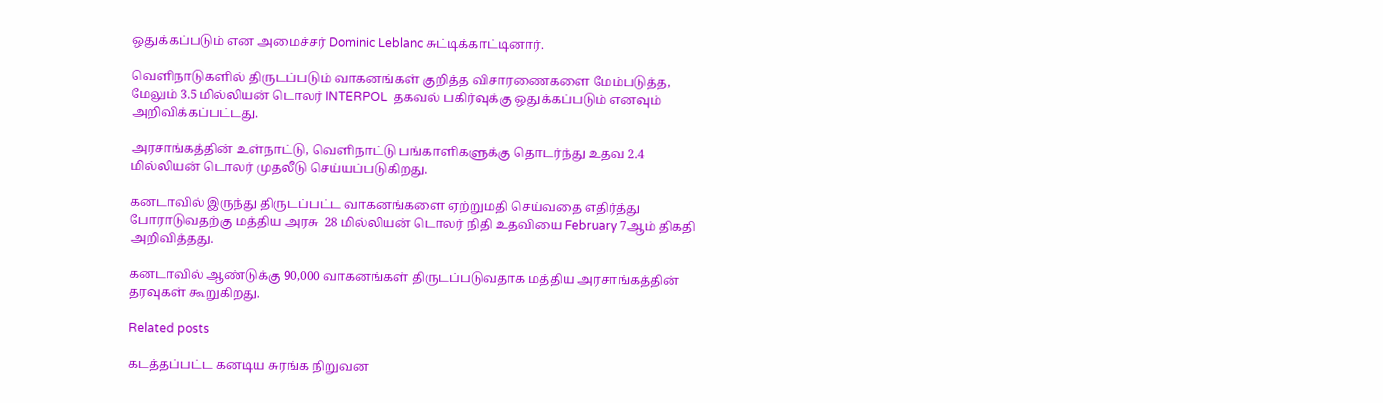ஒதுக்கப்படும் என அமைச்சர் Dominic Leblanc சுட்டிக்காட்டினார்.

வெளிநாடுகளில் திருடப்படும் வாகனங்கள் குறித்த விசாரணைகளை மேம்படுத்த, மேலும் 3.5 மில்லியன் டொலர் INTERPOL  தகவல் பகிர்வுக்கு ஒதுக்கப்படும் எனவும் அறிவிக்கப்பட்டது.

அரசாங்கத்தின் உள்நாட்டு, வெளிநாட்டு பங்காளிகளுக்கு தொடர்ந்து உதவ 2.4 மில்லியன் டொலர் முதலீடு செய்யப்படுகிறது.

கனடாவில் இருந்து திருடப்பட்ட வாகனங்களை ஏற்றுமதி செய்வதை எதிர்த்து போராடுவதற்கு மத்திய அரசு  28 மில்லியன் டொலர் நிதி உதவியை February 7ஆம் திகதி அறிவித்தது.

கனடாவில் ஆண்டுக்கு 90,000 வாகனங்கள் திருடப்படுவதாக மத்திய அரசாங்கத்தின் தரவுகள் கூறுகிறது.

Related posts

கடத்தப்பட்ட கனடிய சுரங்க நிறுவன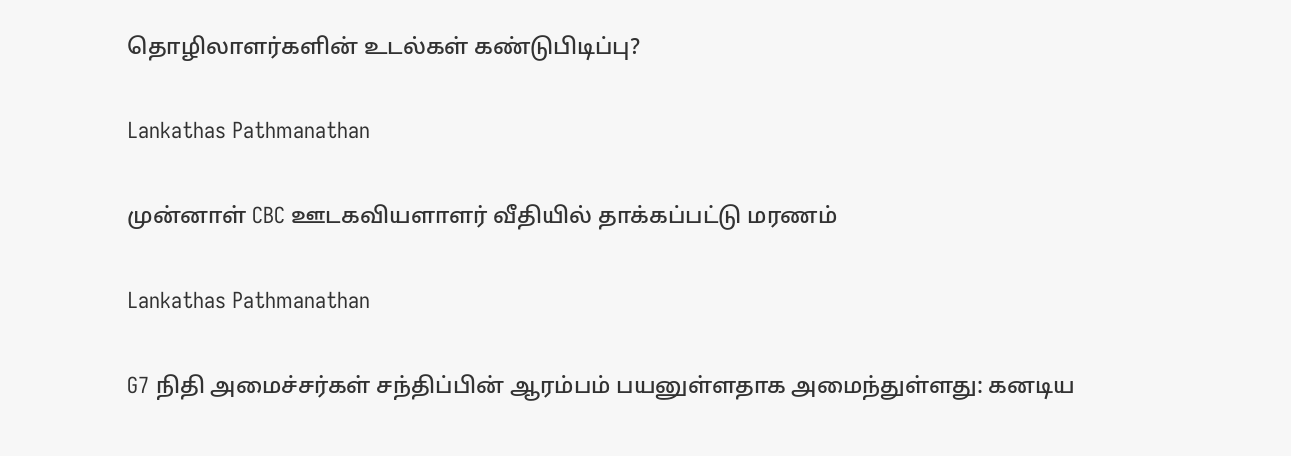தொழிலாளர்களின் உடல்கள் கண்டுபிடிப்பு?

Lankathas Pathmanathan

முன்னாள் CBC ஊடகவியளாளர் வீதியில் தாக்கப்பட்டு மரணம்

Lankathas Pathmanathan

G7 நிதி அமைச்சர்கள் சந்திப்பின் ஆரம்பம் பயனுள்ளதாக அமைந்துள்ளது: கனடிய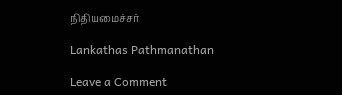நிதியமைச்சர்

Lankathas Pathmanathan

Leave a Comment